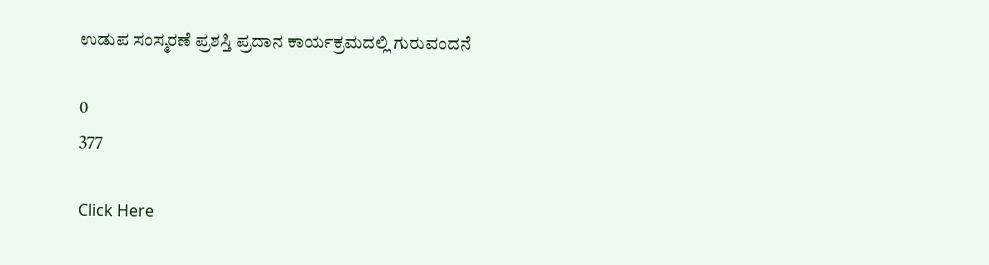ಉಡುಪ ಸಂಸ್ಮರಣೆ ಪ್ರಶಸ್ತಿ ಪ್ರದಾನ ಕಾರ್ಯಕ್ರಮದಲ್ಲಿ ಗುರುವಂದನೆ

0
377

Click Here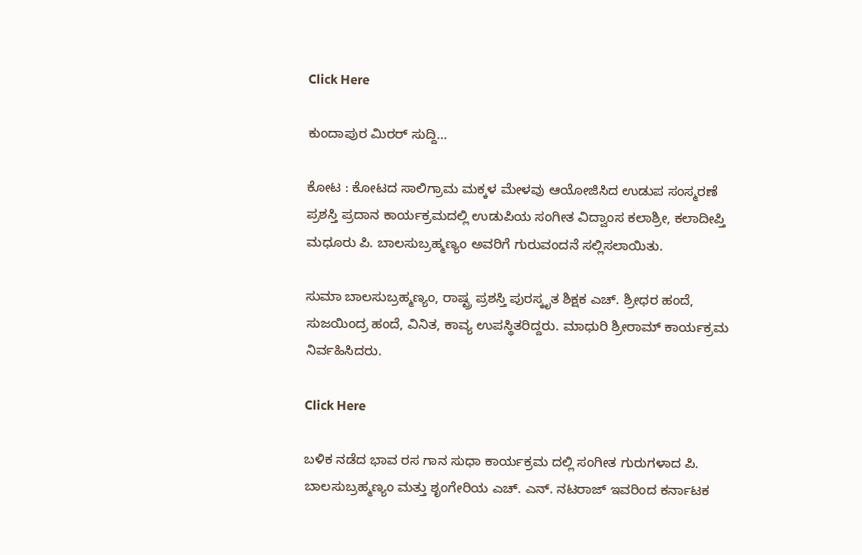Click Here

ಕುಂದಾಪುರ ಮಿರರ್ ಸುದ್ದಿ…

ಕೋಟ : ಕೋಟದ ಸಾಲಿಗ್ರಾಮ ಮಕ್ಕಳ ಮೇಳವು ಆಯೋಜಿಸಿದ ಉಡುಪ ಸಂಸ್ಮರಣೆ ಪ್ರಶಸ್ತಿ ಪ್ರದಾನ ಕಾರ್ಯಕ್ರಮದಲ್ಲಿ ಉಡುಪಿಯ ಸಂಗೀತ ವಿದ್ವಾಂಸ ಕಲಾಶ್ರೀ, ಕಲಾದೀಪ್ತಿ ಮಧೂರು ಪಿ. ಬಾಲಸುಬ್ರಹ್ಮಣ್ಯಂ ಅವರಿಗೆ ಗುರುವಂದನೆ ಸಲ್ಲಿಸಲಾಯಿತು.

ಸುಮಾ ಬಾಲಸುಬ್ರಹ್ಮಣ್ಯಂ, ರಾಷ್ಟ್ರ ಪ್ರಶಸ್ತಿ ಪುರಸ್ಕೃತ ಶಿಕ್ಷಕ ಎಚ್. ಶ್ರೀಧರ ಹಂದೆ, ಸುಜಯಿಂದ್ರ ಹಂದೆ, ವಿನಿತ, ಕಾವ್ಯ ಉಪಸ್ಥಿತರಿದ್ದರು. ಮಾಧುರಿ ಶ್ರೀರಾಮ್ ಕಾರ್ಯಕ್ರಮ ನಿರ್ವಹಿಸಿದರು.

Click Here

ಬಳಿಕ ನಡೆದ ಭಾವ ರಸ ಗಾನ ಸುಧಾ ಕಾರ್ಯಕ್ರಮ ದಲ್ಲಿ ಸಂಗೀತ ಗುರುಗಳಾದ ಪಿ. ಬಾಲಸುಬ್ರಹ್ಮಣ್ಯಂ ಮತ್ತು ಶೃಂಗೇರಿಯ ಎಚ್. ಎನ್. ನಟರಾಜ್ ಇವರಿಂದ ಕರ್ನಾಟಕ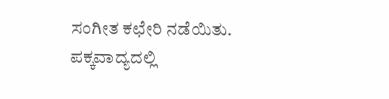ಸಂಗೀತ ಕಛೇರಿ ನಡೆಯಿತು. ಪಕ್ಕವಾದ್ಯದಲ್ಲಿ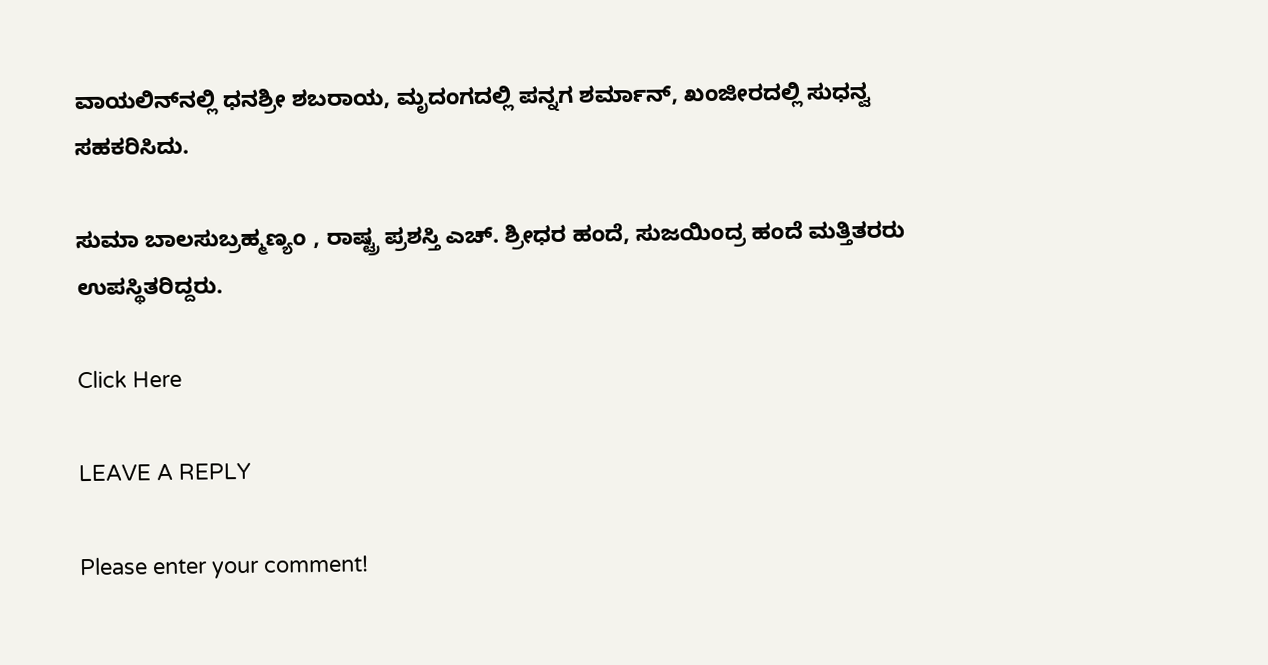ವಾಯಲಿನ್‍ನಲ್ಲಿ ಧನಶ್ರೀ ಶಬರಾಯ, ಮೃದಂಗದಲ್ಲಿ ಪನ್ನಗ ಶರ್ಮಾನ್, ಖಂಜೀರದಲ್ಲಿ ಸುಧನ್ವ ಸಹಕರಿಸಿದು.

ಸುಮಾ ಬಾಲಸುಬ್ರಹ್ಮಣ್ಯಂ , ರಾಷ್ಟ್ರ ಪ್ರಶಸ್ತಿ ಎಚ್. ಶ್ರೀಧರ ಹಂದೆ, ಸುಜಯಿಂದ್ರ ಹಂದೆ ಮತ್ತಿತರರು ಉಪಸ್ಥಿತರಿದ್ದರು.

Click Here

LEAVE A REPLY

Please enter your comment!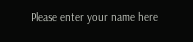Please enter your name here